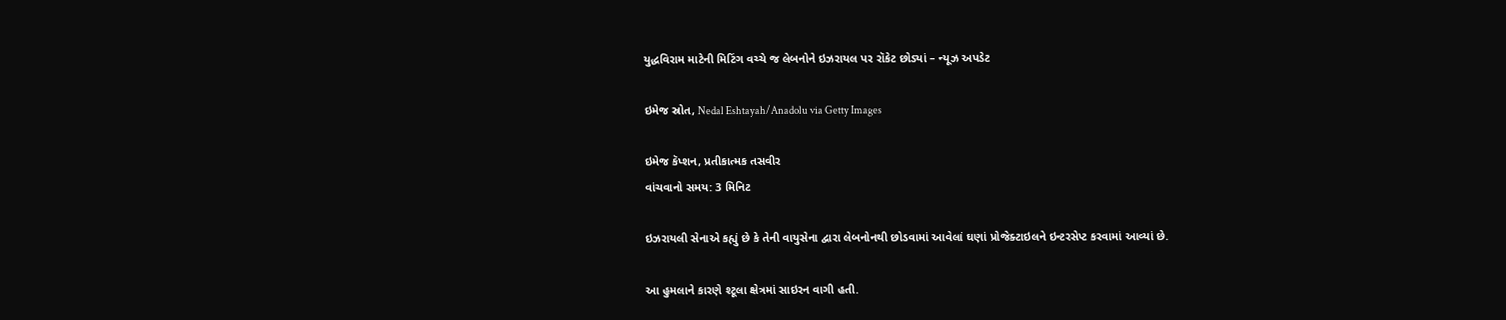યુદ્ધવિરામ માટેની મિટિંગ વચ્ચે જ લેબનોને ઇઝરાયલ પર રૉકેટ છોડ્યાં – ન્યૂઝ અપડેટ

ઇમેજ સ્રોત, Nedal Eshtayah/Anadolu via Getty Images

ઇમેજ કૅપ્શન, પ્રતીકાત્મક તસવીર
વાંચવાનો સમય: 3 મિનિટ

ઇઝરાયલી સેનાએ કહ્યું છે કે તેની વાયુસેના દ્વારા લેબનોનથી છોડવામાં આવેલાં ઘણાં પ્રોજેક્ટાઇલને ઇન્ટરસેપ્ટ કરવામાં આવ્યાં છે.

આ હુમલાને કારણે શ્ટૂલા ક્ષેત્રમાં સાઇરન વાગી હતી.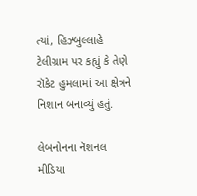ત્યાં, હિઝ્બુલ્લાહે ટેલીગ્રામ પર કહ્યું કે તેણે રૉકેટ હુમલામાં આ ક્ષેત્રને નિશાન બનાવ્યું હતું.

લેબનોનના નૅશનલ મીડિયા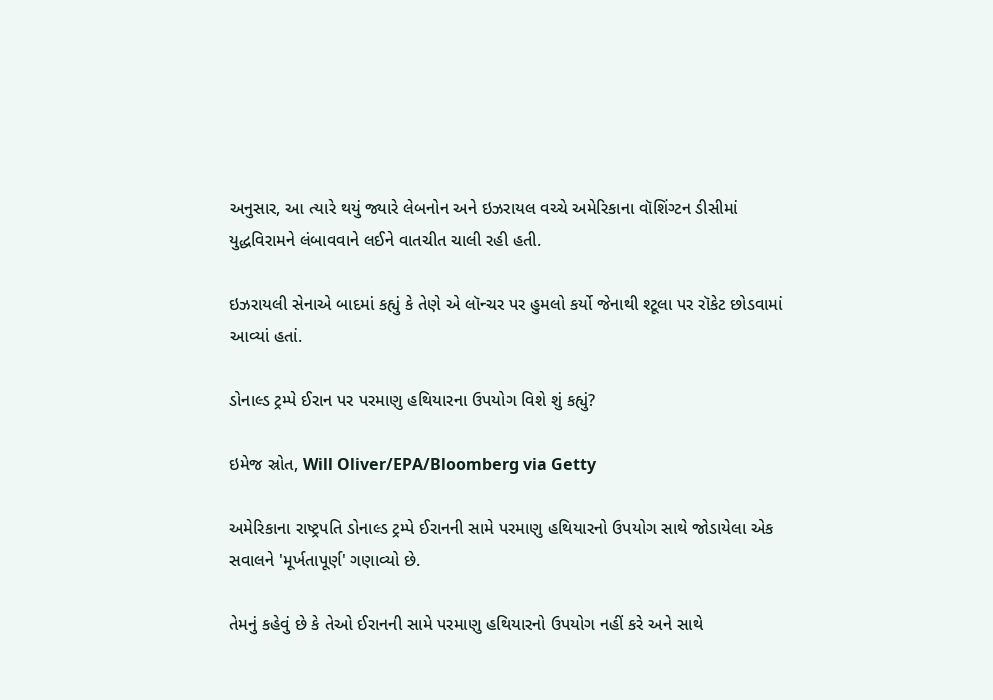અનુસાર, આ ત્યારે થયું જ્યારે લેબનોન અને ઇઝરાયલ વચ્ચે અમેરિકાના વૉશિંગ્ટન ડીસીમાં યુદ્ધવિરામને લંબાવવાને લઈને વાતચીત ચાલી રહી હતી.

ઇઝરાયલી સેનાએ બાદમાં કહ્યું કે તેણે એ લૉન્ચર પર હુમલો કર્યો જેનાથી શ્ટૂલા પર રૉકેટ છોડવામાં આવ્યાં હતાં.

ડોનાલ્ડ ટ્રમ્પે ઈરાન પર પરમાણુ હથિયારના ઉપયોગ વિશે શું કહ્યું?

ઇમેજ સ્રોત, Will Oliver/EPA/Bloomberg via Getty

અમેરિકાના રાષ્ટ્રપતિ ડોનાલ્ડ ટ્રમ્પે ઈરાનની સામે પરમાણુ હથિયારનો ઉપયોગ સાથે જોડાયેલા એક સવાલને 'મૂર્ખતાપૂર્ણ' ગણાવ્યો છે.

તેમનું કહેવું છે કે તેઓ ઈરાનની સામે પરમાણુ હથિયારનો ઉપયોગ નહીં કરે અને સાથે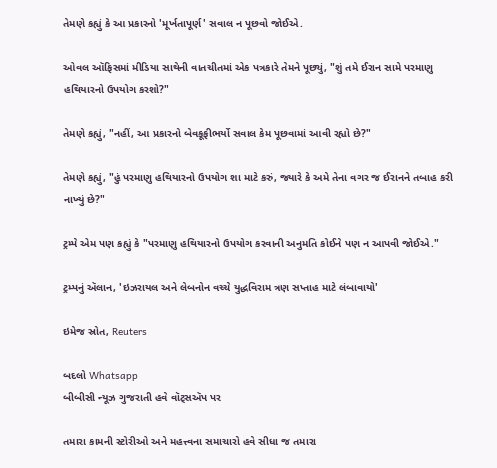તેમણે કહ્યું કે આ પ્રકારનો 'મૂર્ખતાપૂર્ણ' સવાલ ન પૂછવો જોઈએ.

ઓવલ ઑફિસમાં મીડિયા સાથેની વાતચીતમાં એક પત્રકારે તેમને પૂછ્યું, "શું તમે ઈરાન સામે પરમાણુ હથિયારનો ઉપયોગ કરશો?"

તેમણે કહ્યું, "નહીં, આ પ્રકારનો બેવકૂફીભર્યો સવાલ કેમ પૂછવામાં આવી રહ્યો છે?"

તેમણે કહ્યું, "હું પરમાણુ હથિયારનો ઉપયોગ શા માટે કરું, જ્યારે કે અમે તેના વગર જ ઈરાનને તબાહ કરી નાખ્યું છે?"

ટ્રમ્પે એમ પણ કહ્યું કે "પરમાણુ હથિયારનો ઉપયોગ કરવાની અનુમતિ કોઈને પણ ન આપવી જોઈએ."

ટ્રમ્પનું ઍલાન, 'ઇઝરાયલ અને લેબનોન વચ્ચે યુદ્ધવિરામ ત્રણ સપ્તાહ માટે લંબાવાયો'

ઇમેજ સ્રોત, Reuters

બદલો Whatsapp
બીબીસી ન્યૂઝ ગુજરાતી હવે વૉટ્સઍપ પર

તમારા કામની સ્ટોરીઓ અને મહત્ત્વના સમાચારો હવે સીધા જ તમારા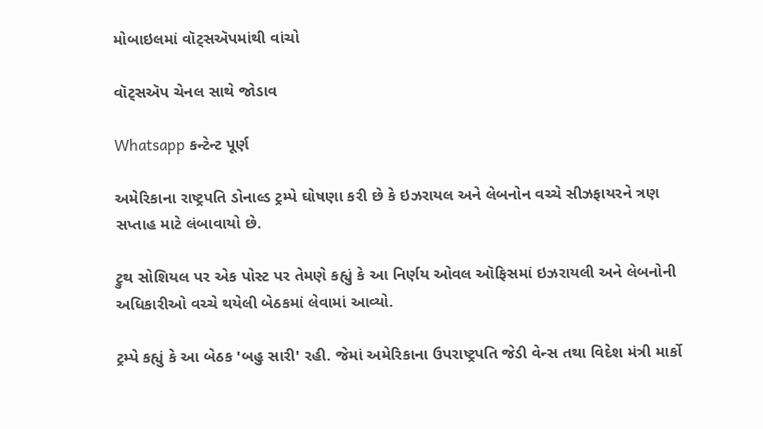મોબાઇલમાં વૉટ્સઍપમાંથી વાંચો

વૉટ્સઍપ ચેનલ સાથે જોડાવ

Whatsapp કન્ટેન્ટ પૂર્ણ

અમેરિકાના રાષ્ટ્રપતિ ડોનાલ્ડ ટ્રમ્પે ઘોષણા કરી છે કે ઇઝરાયલ અને લેબનોન વચ્ચે સીઝફાયરને ત્રણ સપ્તાહ માટે લંબાવાયો છે.

ટ્રુથ સોશિયલ પર એક પોસ્ટ પર તેમણે કહ્યું કે આ નિર્ણય ઓવલ ઑફિસમાં ઇઝરાયલી અને લેબનોની અધિકારીઓ વચ્ચે થયેલી બેઠકમાં લેવામાં આવ્યો.

ટ્રમ્પે કહ્યું કે આ બેઠક 'બહુ સારી' રહી. જેમાં અમેરિકાના ઉપરાષ્ટ્રપતિ જેડી વેન્સ તથા વિદેશ મંત્રી માર્કો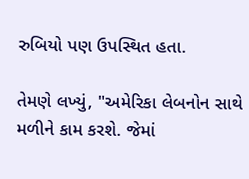રુબિયો પણ ઉપસ્થિત હતા.

તેમણે લખ્યું, "અમેરિકા લેબનોન સાથે મળીને કામ કરશે. જેમાં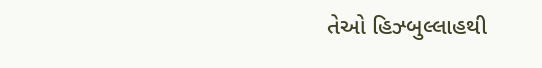તેઓ હિઝ્બુલ્લાહથી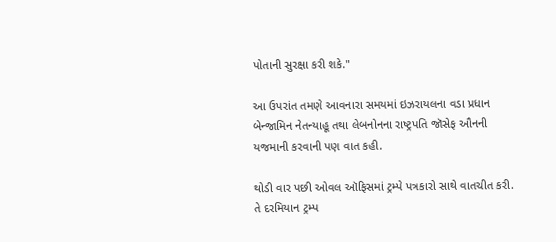પોતાની સુરક્ષા કરી શકે."

આ ઉપરાંત તમણે આવનારા સમયમાં ઇઝરાયલના વડા પ્રધાન બેન્જામિન નેતન્યાહૂ તથા લેબનોનના રાષ્ટ્રપતિ જૉસેફ ઔનની યજમાની કરવાની પણ વાત કહી.

થોડી વાર પછી ઓવલ ઑફિસમાં ટ્રમ્પે પત્રકારો સાથે વાતચીત કરી. તે દરમિયાન ટ્રમ્પ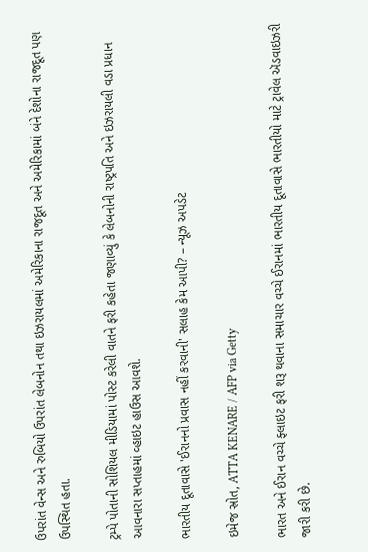ઉપરાંત વેન્સ અને રુબિયો ઉપરાંત લેબનોન તથા ઇઝરાયલમાં અમેરિકાના રાજદૂત અને અમેરિકામાં બંને દેશોના રાજદૂત પણ ઉપસ્થિત હતા.

ટ્રમ્પે પોતાની સોશિયલ મીડિયામાં પોસ્ટ કરેલી વાતને ફરી કહેતા જણાવ્યું કે લેબનોની રાષ્ટ્રપતિ અને ઇઝરાયલી વડા પ્રધાન આવનારા સપ્તાહમાં વ્હાઇટ હાઉસ આવશે.

ભારતીય દૂતાવાસે 'ઈરાનનો પ્રવાસ નહીં કરવાની' સલાહ કેમ આપી? – ન્યૂઝ અપડેટ

ઇમેજ સ્રોત, ATTA KENARE / AFP via Getty

ભારત અને ઈરાન વચ્ચે ફ્લાઇટ ફરી શરૂ થવાના સમાચાર વચ્ચે ઈરાનમાં ભારતીય દૂતાવાસે ભારતીયો માટે ટ્રાવેલ ઍડવાઇઝરી જારી કરી છે.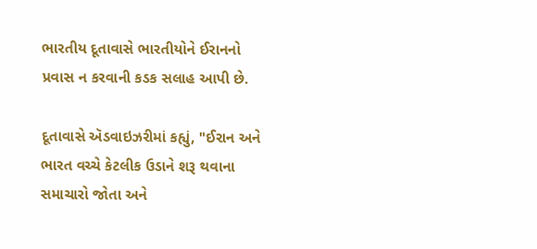ભારતીય દૂતાવાસે ભારતીયોને ઈરાનનો પ્રવાસ ન કરવાની કડક સલાહ આપી છે.

દૂતાવાસે ઍડવાઇઝરીમાં કહ્યું, "ઈરાન અને ભારત વચ્ચે કેટલીક ઉડાને શરૂ થવાના સમાચારો જોતા અને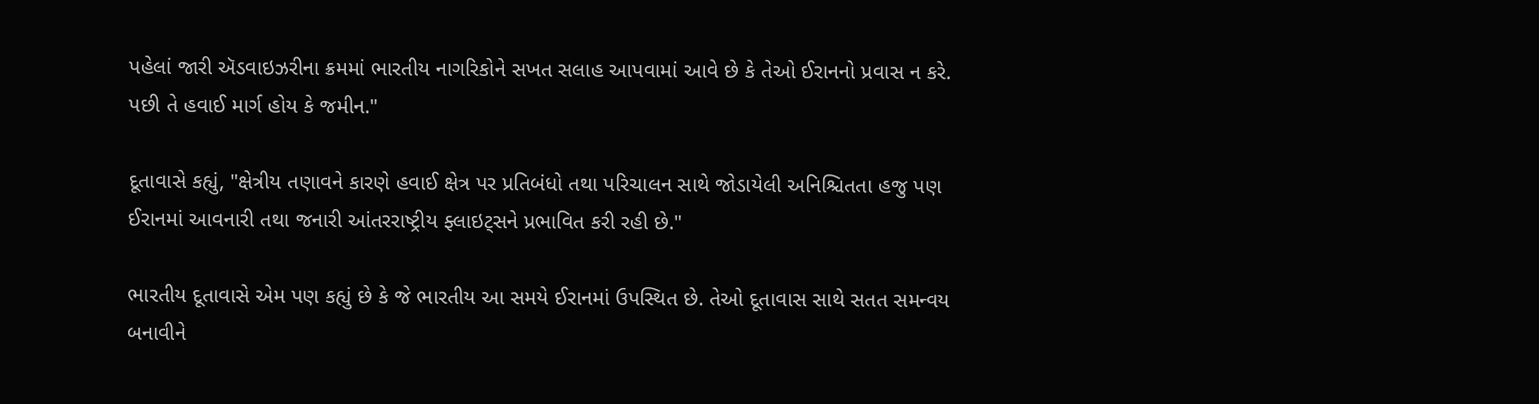પહેલાં જારી ઍડવાઇઝરીના ક્રમમાં ભારતીય નાગરિકોને સખત સલાહ આપવામાં આવે છે કે તેઓ ઈરાનનો પ્રવાસ ન કરે. પછી તે હવાઈ માર્ગ હોય કે જમીન."

દૂતાવાસે કહ્યું, "ક્ષેત્રીય તણાવને કારણે હવાઈ ક્ષેત્ર પર પ્રતિબંધો તથા પરિચાલન સાથે જોડાયેલી અનિશ્ચિતતા હજુ પણ ઈરાનમાં આવનારી તથા જનારી આંતરરાષ્ટ્રીય ફ્લાઇટ્સને પ્રભાવિત કરી રહી છે."

ભારતીય દૂતાવાસે એમ પણ કહ્યું છે કે જે ભારતીય આ સમયે ઈરાનમાં ઉપસ્થિત છે. તેઓ દૂતાવાસ સાથે સતત સમન્વય બનાવીને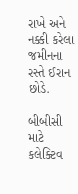રાખે અને નક્કી કરેલા જમીનના રસ્તે ઈરાન છોડે.

બીબીસી માટે કલેક્ટિવ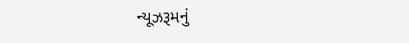ન્યૂઝરૂમનું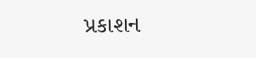પ્રકાશન